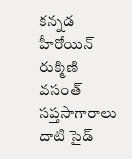కన్నడ హీరోయిన్ రుక్మిణి వసంత్ సప్తసాగారాలు దాటి సైడ్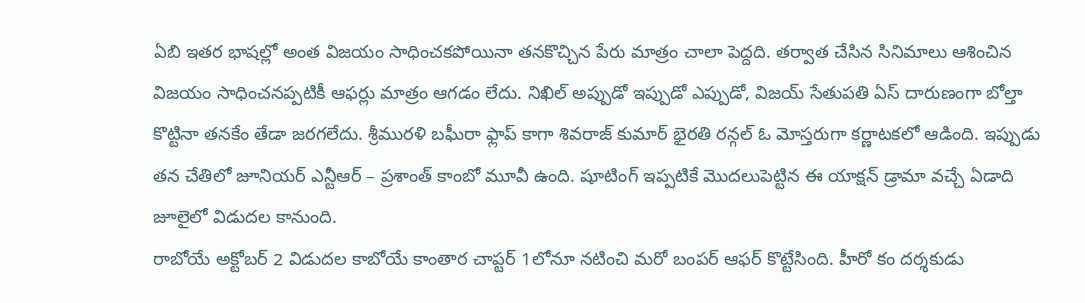ఏబి ఇతర భాషల్లో అంత విజయం సాధించకపోయినా తనకొచ్చిన పేరు మాత్రం చాలా పెద్దది. తర్వాత చేసిన సినిమాలు ఆశించిన విజయం సాధించనప్పటికీ ఆఫర్లు మాత్రం ఆగడం లేదు. నిఖిల్ అప్పుడో ఇప్పుడో ఎప్పుడో, విజయ్ సేతుపతి ఏస్ దారుణంగా బోల్తా కొట్టినా తనకేం తేడా జరగలేదు. శ్రీమురళి బఘీరా ఫ్లాప్ కాగా శివరాజ్ కుమార్ భైరతి రన్గల్ ఓ మోస్తరుగా కర్ణాటకలో ఆడింది. ఇప్పుడు తన చేతిలో జూనియర్ ఎన్టీఆర్ – ప్రశాంత్ కాంబో మూవీ ఉంది. షూటింగ్ ఇప్పటికే మొదలుపెట్టిన ఈ యాక్షన్ డ్రామా వచ్చే ఏడాది జూలైలో విడుదల కానుంది.
రాబోయే అక్టోబర్ 2 విడుదల కాబోయే కాంతార చాప్టర్ 1లోనూ నటించి మరో బంపర్ ఆఫర్ కొట్టేసింది. హీరో కం దర్శకుడు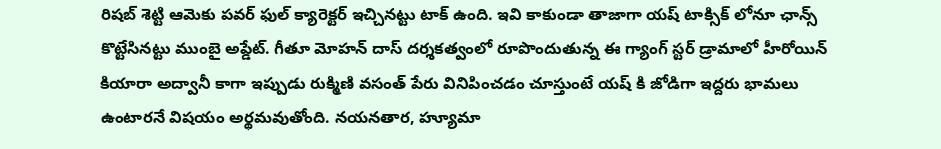రిషబ్ శెట్టి ఆమెకు పవర్ ఫుల్ క్యారెక్టర్ ఇచ్చినట్టు టాక్ ఉంది. ఇవి కాకుండా తాజాగా యష్ టాక్సిక్ లోనూ ఛాన్స్ కొట్టేసినట్టు ముంబై అప్డేట్. గీతూ మోహన్ దాస్ దర్శకత్వంలో రూపొందుతున్న ఈ గ్యాంగ్ స్టర్ డ్రామాలో హీరోయిన్ కియారా అద్వానీ కాగా ఇప్పుడు రుక్మిణి వసంత్ పేరు వినిపించడం చూస్తుంటే యష్ కి జోడిగా ఇద్దరు భామలు ఉంటారనే విషయం అర్థమవుతోంది. నయనతార, హ్యూమా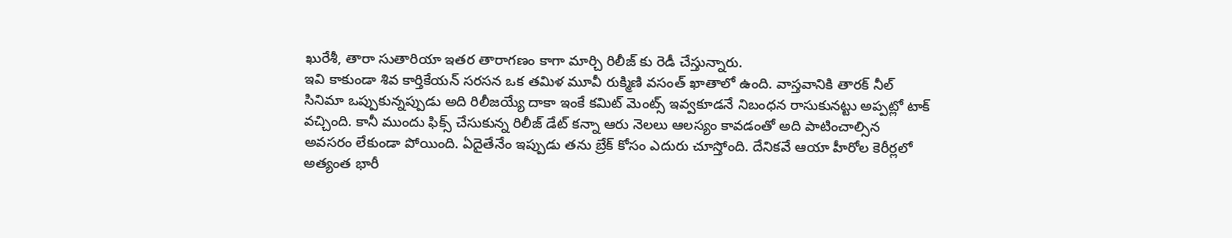ఖురేశీ, తారా సుతారియా ఇతర తారాగణం కాగా మార్చి రిలీజ్ కు రెడీ చేస్తున్నారు.
ఇవి కాకుండా శివ కార్తికేయన్ సరసన ఒక తమిళ మూవీ రుక్మిణి వసంత్ ఖాతాలో ఉంది. వాస్తవానికి తారక్ నీల్ సినిమా ఒప్పుకున్నప్పుడు అది రిలీజయ్యే దాకా ఇంకే కమిట్ మెంట్స్ ఇవ్వకూడనే నిబంధన రాసుకునట్టు అప్పట్లో టాక్ వచ్చింది. కానీ ముందు ఫిక్స్ చేసుకున్న రిలీజ్ డేట్ కన్నా ఆరు నెలలు ఆలస్యం కావడంతో అది పాటించాల్సిన అవసరం లేకుండా పోయింది. ఏదైతేనేం ఇప్పుడు తను బ్రేక్ కోసం ఎదురు చూస్తోంది. దేనికవే ఆయా హీరోల కెరీర్లలో అత్యంత భారీ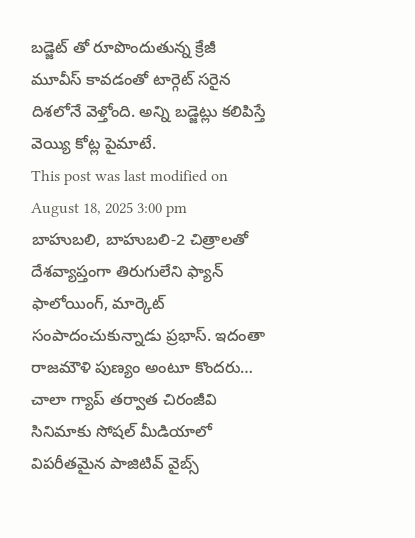బడ్జెట్ తో రూపొందుతున్న క్రేజీ మూవీస్ కావడంతో టార్గెట్ సరైన దిశలోనే వెళ్తోంది. అన్ని బడ్జెట్లు కలిపిస్తే వెయ్యి కోట్ల పైమాటే.
This post was last modified on August 18, 2025 3:00 pm
బాహుబలి, బాహుబలి-2 చిత్రాలతో దేశవ్యాప్తంగా తిరుగులేని ఫ్యాన్ ఫాలోయింగ్, మార్కెట్ సంపాదంచుకున్నాడు ప్రభాస్. ఇదంతా రాజమౌళి పుణ్యం అంటూ కొందరు…
చాలా గ్యాప్ తర్వాత చిరంజీవి సినిమాకు సోషల్ మీడియాలో విపరీతమైన పాజిటివ్ వైబ్స్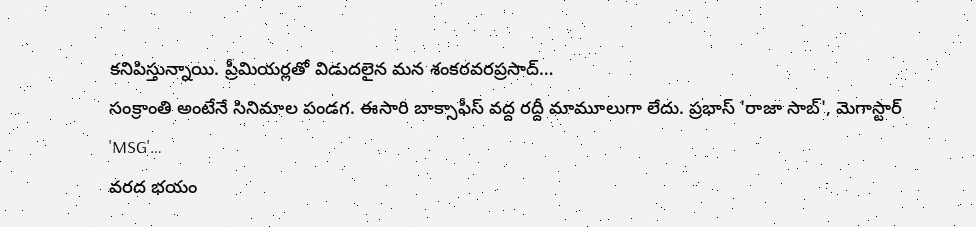కనిపిస్తున్నాయి. ప్రీమియర్లతో విడుదలైన మన శంకరవరప్రసాద్…
సంక్రాంతి అంటేనే సినిమాల పండగ. ఈసారి బాక్సాఫీస్ వద్ద రద్దీ మామూలుగా లేదు. ప్రభాస్ 'రాజా సాబ్', మెగాస్టార్ 'MSG'…
వరద భయం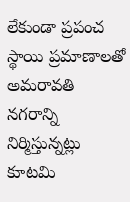లేకుండా ప్రపంచ స్థాయి ప్రమాణాలతో అమరావతి నగరాన్ని నిర్మిస్తున్నట్లు కూటమి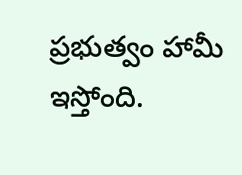ప్రభుత్వం హామీ ఇస్తోంది.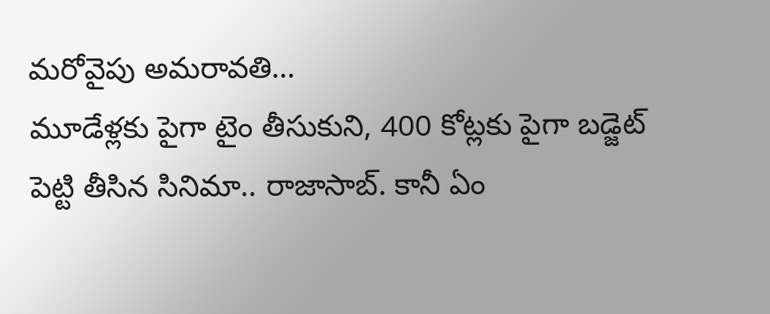మరోవైపు అమరావతి…
మూడేళ్లకు పైగా టైం తీసుకుని, 400 కోట్లకు పైగా బడ్జెట్ పెట్టి తీసిన సినిమా.. రాజాసాబ్. కానీ ఏం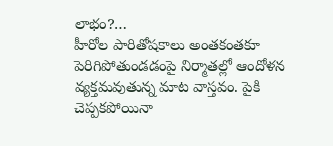లాభం?…
హీరోల పారితోషకాలు అంతకంతకూ పెరిగిపోతుండడంపై నిర్మాతల్లో ఆందోళన వ్యక్తమవుతున్న మాట వాస్తవం. పైకి చెప్పకపోయినా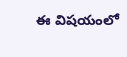ఈ విషయంలో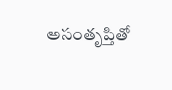అసంతృప్తితో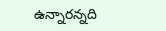ఉన్నారన్నది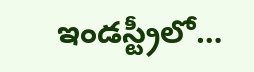ఇండస్ట్రీలో…